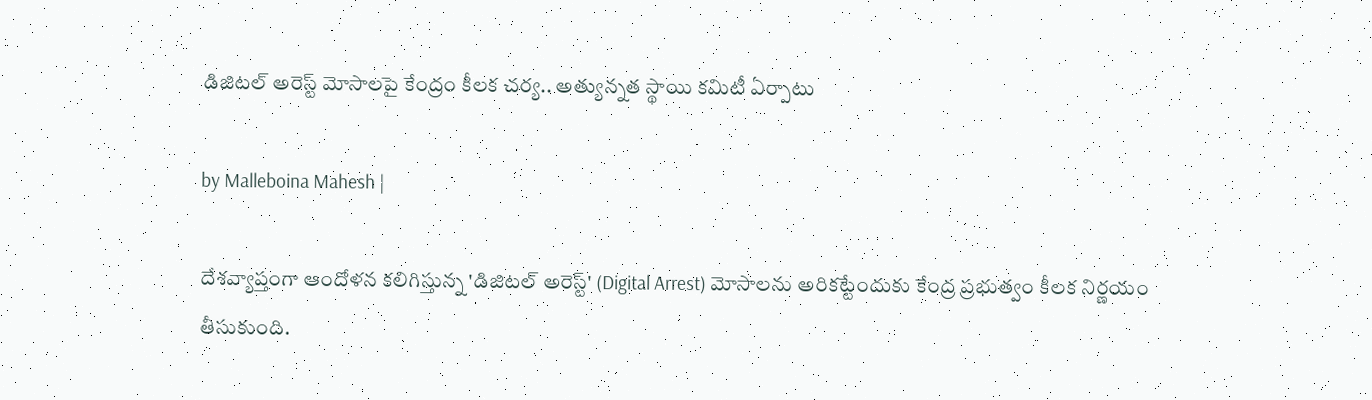డిజిటల్ అరెస్ట్ మోసాలపై కేంద్రం కీలక చర్య.. అత్యున్నత స్థాయి కమిటీ ఏర్పాటు

by Malleboina Mahesh |

దేశవ్యాప్తంగా ఆందోళన కలిగిస్తున్న 'డిజిటల్ అరెస్ట్' (Digital Arrest) మోసాలను అరికట్టేందుకు కేంద్ర ప్రభుత్వం కీలక నిర్ణయం తీసుకుంది.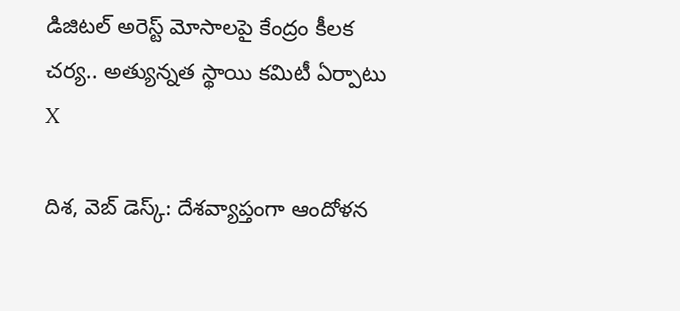డిజిటల్ అరెస్ట్ మోసాలపై కేంద్రం కీలక చర్య.. అత్యున్నత స్థాయి కమిటీ ఏర్పాటు
X

దిశ, వెబ్ డెస్క్: దేశవ్యాప్తంగా ఆందోళన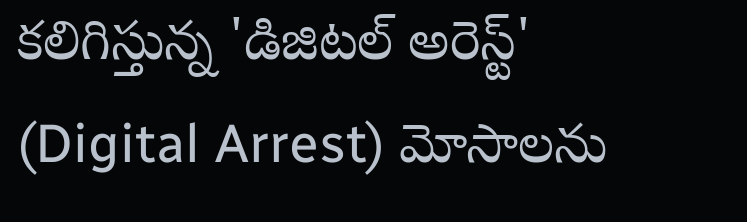కలిగిస్తున్న 'డిజిటల్ అరెస్ట్' (Digital Arrest) మోసాలను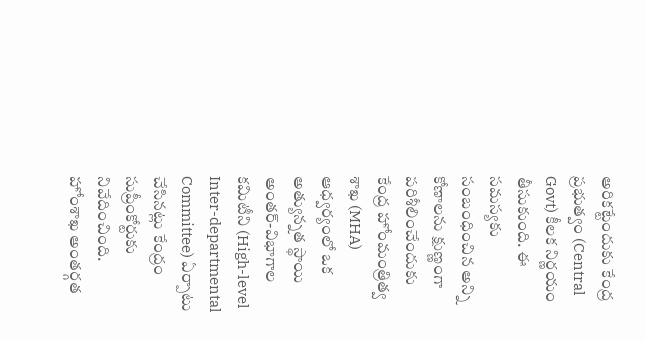అరికట్టేందుకు కేంద్ర ప్రభుత్వం (Central Govt) కీలక నిర్ణయం తీసుకుంది. ఈ సమస్యకు సంబంధించిన అన్ని కోణాలను క్షుణ్ణంగా పరిశీలించేందుకు కేంద్ర హోంమంత్రిత్వ శాఖ (MHA) ఆధ్వర్యంలో ఒక అత్యున్నత స్థాయి అంతర్-విభాగాల కమిటీని (High-level Inter-departmental Committee) ఏర్పాటు చేసినట్లు కేంద్రం సుప్రీంకోర్టుకు నివేదించింది. హోంశాఖ అంతర్గత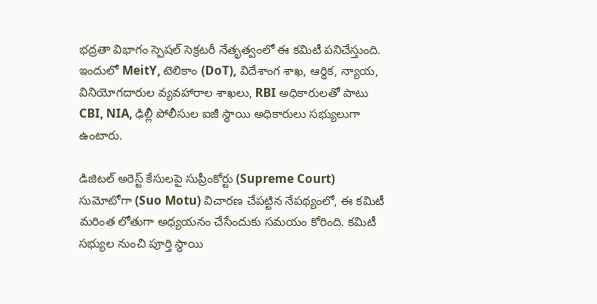భద్రతా విభాగం స్పెషల్ సెక్రటరీ నేతృత్వంలో ఈ కమిటీ పనిచేస్తుంది. ఇందులో MeitY, టెలికాం (DoT), విదేశాంగ శాఖ, ఆర్థిక, న్యాయ, వినియోగదారుల వ్యవహారాల శాఖలు, RBI అధికారులతో పాటు CBI, NIA, ఢిల్లీ పోలీసుల ఐజీ స్థాయి అధికారులు సభ్యులుగా ఉంటారు.

డిజిటల్ అరెస్ట్ కేసులపై సుప్రీంకోర్టు (Supreme Court) సుమోటోగా (Suo Motu) విచారణ చేపట్టిన నేపథ్యంలో, ఈ కమిటీ మరింత లోతుగా అధ్యయనం చేసేందుకు సమయం కోరింది. కమిటీ సభ్యుల నుంచి పూర్తి స్థాయి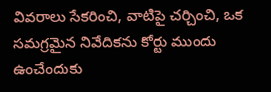వివరాలు సేకరించి, వాటిపై చర్చించి, ఒక సమగ్రమైన నివేదికను కోర్టు ముందు ఉంచేందుకు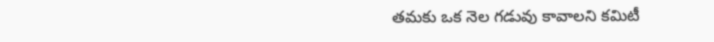తమకు ఒక నెల గడువు కావాలని కమిటీ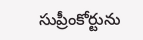సుప్రీంకోర్టును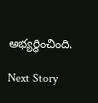అభ్యర్థించింది.

Next Story